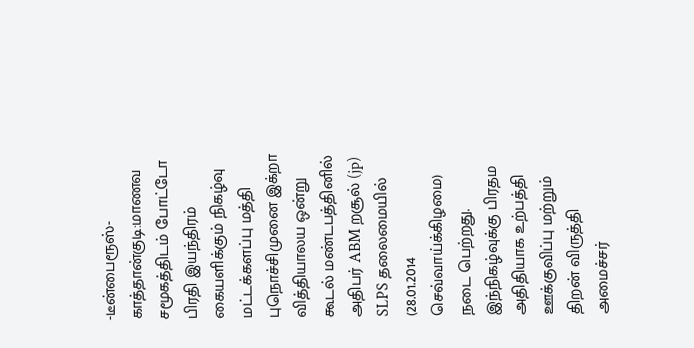-டீன்பைரூஸ்-
காத்தான்குடி:மாணவ சமூகத்திடம் போட்டோ பிரதி இயந்திரம் கையளிக்கும் நிகழ்வு மட்டக்களப்பு மத்தி புநொச்சிமுனை இக்றா வித்தியாலய ஒன்று கூடல் மண்டபத்தினில் அதிபர் ABM றசூல் (jp) SLPS தலைமையில் (28.01.2014 செவ்வாய்க்கிழமை) நடை பெற்றது. இந்நிகழ்வுக்கு பிரதம அதிதியாக உற்பத்தி ஊக்குவிப்பு மற்றும் திறன் விருத்தி அமைச்சர்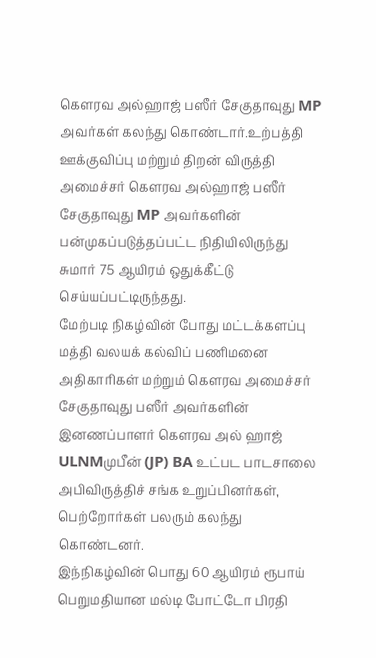கௌரவ அல்ஹாஜ் பஸீர் சேகுதாவுது MP அவர்கள் கலந்து கொண்டார்.உற்பத்தி ஊக்குவிப்பு மற்றும் திறன் விருத்தி அமைச்சர் கௌரவ அல்ஹாஜ் பஸீர் சேகுதாவுது MP அவர்களின் பன்முகப்படுத்தப்பட்ட நிதியிலிருந்து சுமார் 75 ஆயிரம் ஒதுக்கீட்டு செய்யப்பட்டிருந்தது.
மேற்படி நிகழ்வின் போது மட்டக்களப்பு மத்தி வலயக் கல்விப் பணிமனை அதிகாரிகள் மற்றும் கௌரவ அமைச்சர் சேகுதாவுது பஸீர் அவர்களின் இனணப்பாளர் கௌரவ அல் ஹாஜ் ULNMமுபீன் (JP) BA உட்பட பாடசாலை அபிவிருத்திச் சங்க உறுப்பினர்கள், பெற்றோர்கள் பலரும் கலந்து கொண்டனர்.
இந்நிகழ்வின் பொது 60 ஆயிரம் ரூபாய் பெறுமதியான மல்டி போட்டோ பிரதி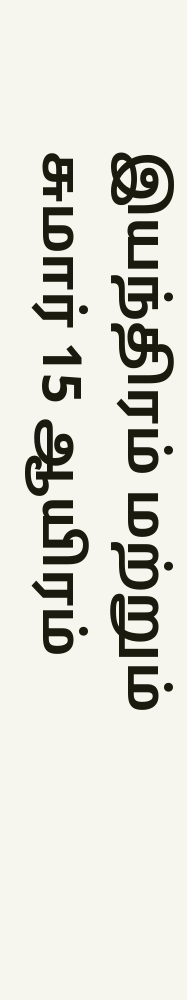இயந்திரம் மற்றும் சுமார் 15 ஆயிரம்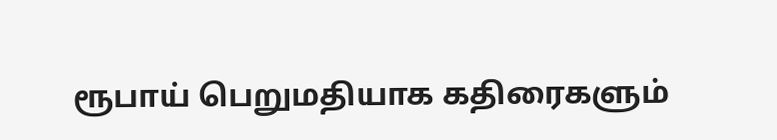ரூபாய் பெறுமதியாக கதிரைகளும்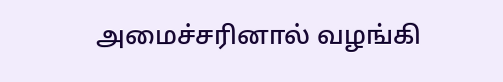அமைச்சரினால் வழங்கி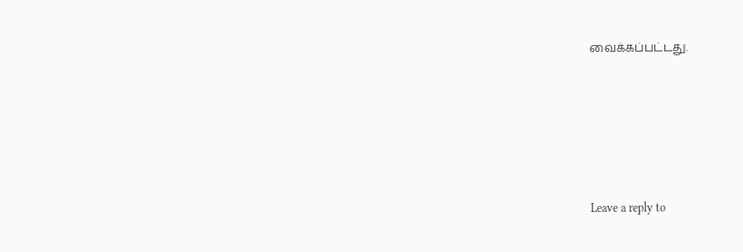வைக்கப்பட்டது.





Leave a reply to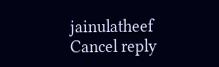jainulatheef Cancel reply